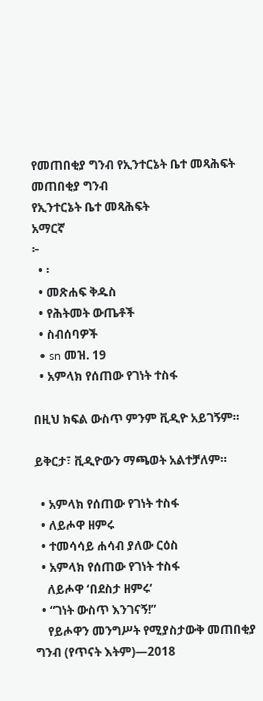የመጠበቂያ ግንብ የኢንተርኔት ቤተ መጻሕፍት
መጠበቂያ ግንብ
የኢንተርኔት ቤተ መጻሕፍት
አማርኛ
፦
  • ፡
  • መጽሐፍ ቅዱስ
  • የሕትመት ውጤቶች
  • ስብሰባዎች
  • sn መዝ. 19
  • አምላክ የሰጠው የገነት ተስፋ

በዚህ ክፍል ውስጥ ምንም ቪዲዮ አይገኝም።

ይቅርታ፣ ቪዲዮውን ማጫወት አልተቻለም።

  • አምላክ የሰጠው የገነት ተስፋ
  • ለይሖዋ ዘምሩ
  • ተመሳሳይ ሐሳብ ያለው ርዕስ
  • አምላክ የሰጠው የገነት ተስፋ
    ለይሖዋ ‘በደስታ ዘምሩ’
  • “ገነት ውስጥ እንገናኝ!”
    የይሖዋን መንግሥት የሚያስታውቅ መጠበቂያ ግንብ (የጥናት እትም)—2018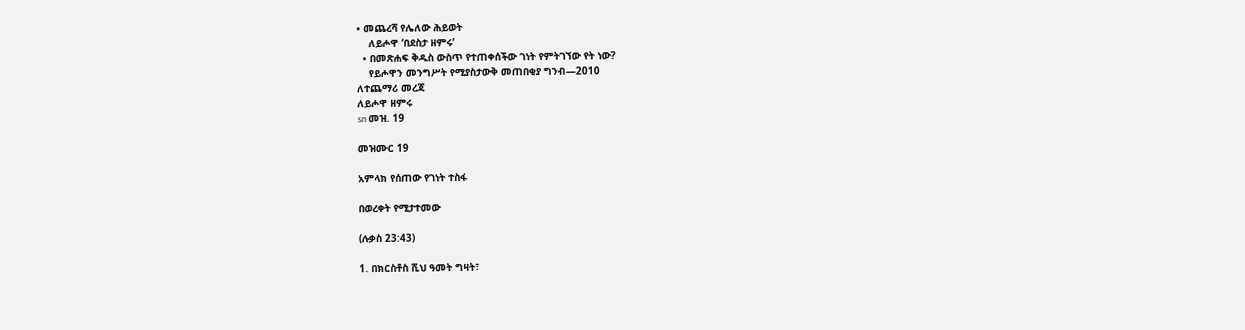• መጨረሻ የሌለው ሕይወት
    ለይሖዋ ‘በደስታ ዘምሩ’
  • በመጽሐፍ ቅዱስ ውስጥ የተጠቀሰችው ገነት የምትገኘው የት ነው?
    የይሖዋን መንግሥት የሚያስታውቅ መጠበቂያ ግንብ—2010
ለተጨማሪ መረጃ
ለይሖዋ ዘምሩ
sn መዝ. 19

መዝሙር 19

አምላክ የሰጠው የገነት ተስፋ

በወረቀት የሚታተመው

(ሉቃስ 23:43)

1. በክርስቶስ ሺህ ዓመት ግዛት፣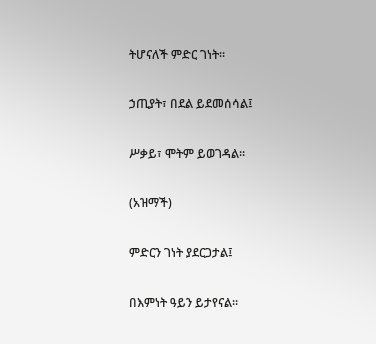ትሆናለች ምድር ገነት።

ኃጢያት፣ በደል ይደመሰሳል፤

ሥቃይ፣ ሞትም ይወገዳል።

(አዝማች)

ምድርን ገነት ያደርጋታል፤

በእምነት ዓይን ይታየናል።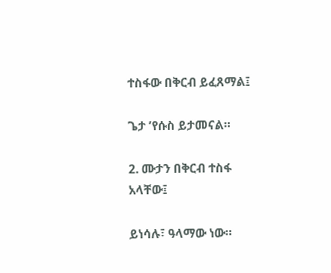ተስፋው በቅርብ ይፈጸማል፤

ጌታ ’የሱስ ይታመናል።

2. ሙታን በቅርብ ተስፋ አላቸው፤

ይነሳሉ፣ ዓላማው ነው።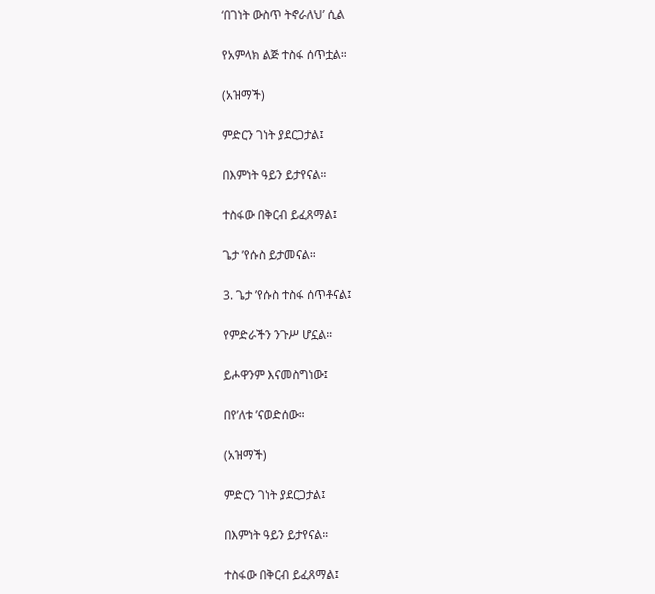‘በገነት ውስጥ ትኖራለህ’ ሲል

የአምላክ ልጅ ተስፋ ሰጥቷል።

(አዝማች)

ምድርን ገነት ያደርጋታል፤

በእምነት ዓይን ይታየናል።

ተስፋው በቅርብ ይፈጸማል፤

ጌታ ’የሱስ ይታመናል።

3. ጌታ ’የሱስ ተስፋ ሰጥቶናል፤

የምድራችን ንጉሥ ሆኗል።

ይሖዋንም እናመስግነው፤

በየ’ለቱ ’ናወድሰው።

(አዝማች)

ምድርን ገነት ያደርጋታል፤

በእምነት ዓይን ይታየናል።

ተስፋው በቅርብ ይፈጸማል፤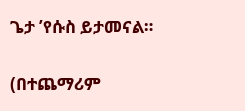ጌታ ’የሱስ ይታመናል።

(በተጨማሪም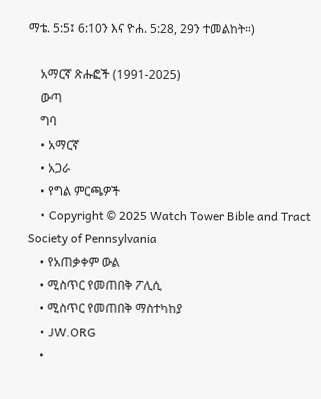ማቴ. 5:5፤ 6:10ን እና ዮሐ. 5:28, 29ን ተመልከት።)

    አማርኛ ጽሑፎች (1991-2025)
    ውጣ
    ግባ
    • አማርኛ
    • አጋራ
    • የግል ምርጫዎች
    • Copyright © 2025 Watch Tower Bible and Tract Society of Pennsylvania
    • የአጠቃቀም ውል
    • ሚስጥር የመጠበቅ ፖሊሲ
    • ሚስጥር የመጠበቅ ማስተካከያ
    • JW.ORG
    •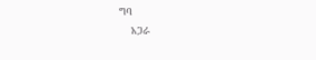ግባ
    አጋራ